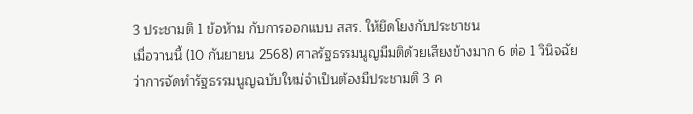3 ประชามติ 1 ข้อห้าม กับการออกแบบ สสร. ให้ยึดโยงกับประชาชน
เมื่อวานนี้ (10 กันยายน 2568) ศาลรัฐธรรมนูญมีมติด้วยเสียงข้างมาก 6 ต่อ 1 วินิจฉัยว่าการจัดทำรัฐธรรมนูญฉบับใหม่จำเป็นต้องมีประชามติ 3 ค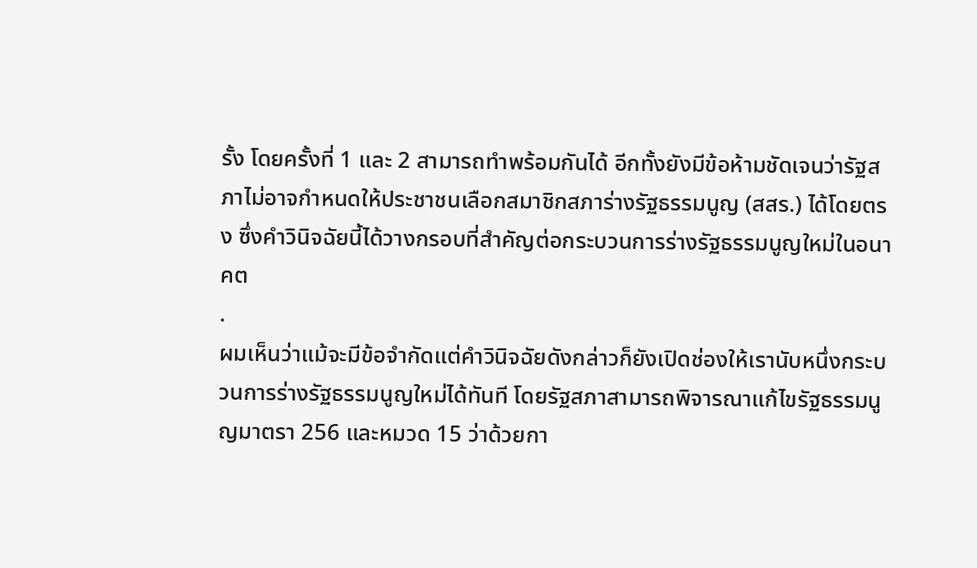รั้ง โดยครั้งที่ 1 และ 2 สามารถทำพร้อมกันได้ อีกทั้งยังมีข้อห้ามชัดเจนว่ารัฐสภาไม่อาจกำหนดให้ประชาชนเลือกสมาชิกสภาร่างรัฐธรรมนูญ (สสร.) ได้โดยตรง ซึ่งคำวินิจฉัยนี้ได้วางกรอบที่สำคัญต่อกระบวนการร่างรัฐธรรมนูญใหม่ในอนาคต
.
ผมเห็นว่าแม้จะมีข้อจำกัดแต่คำวินิจฉัยดังกล่าวก็ยังเปิดช่องให้เรานับหนึ่งกระบวนการร่างรัฐธรรมนูญใหม่ได้ทันที โดยรัฐสภาสามารถพิจารณาแก้ไขรัฐธรรมนูญมาตรา 256 และหมวด 15 ว่าด้วยกา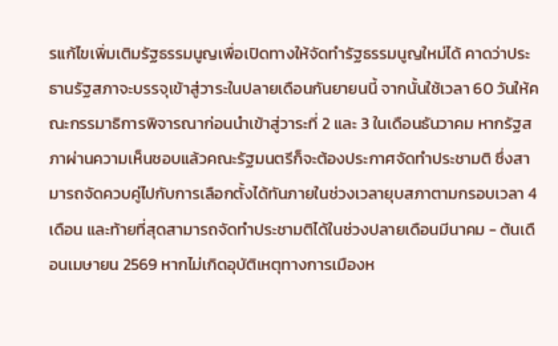รแก้ไขเพิ่มเติมรัฐธรรมนูญเพื่อเปิดทางให้จัดทำรัฐธรรมนูญใหม่ได้ คาดว่าประธานรัฐสภาจะบรรจุเข้าสู่วาระในปลายเดือนกันยายนนี้ จากนั้นใช้เวลา 60 วันให้คณะกรรมาธิการพิจารณาก่อนนำเข้าสู่วาระที่ 2 และ 3 ในเดือนธันวาคม หากรัฐสภาผ่านความเห็นชอบแล้วคณะรัฐมนตรีก็จะต้องประกาศจัดทำประชามติ ซึ่งสามารถจัดควบคู่ไปกับการเลือกตั้งได้ทันภายในช่วงเวลายุบสภาตามกรอบเวลา 4 เดือน และท้ายที่สุดสามารถจัดทำประชามติได้ในช่วงปลายเดือนมีนาคม - ต้นเดือนเมษายน 2569 หากไม่เกิดอุบัติเหตุทางการเมืองห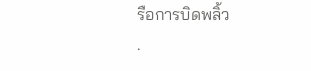รือการบิดพลิ้ว
.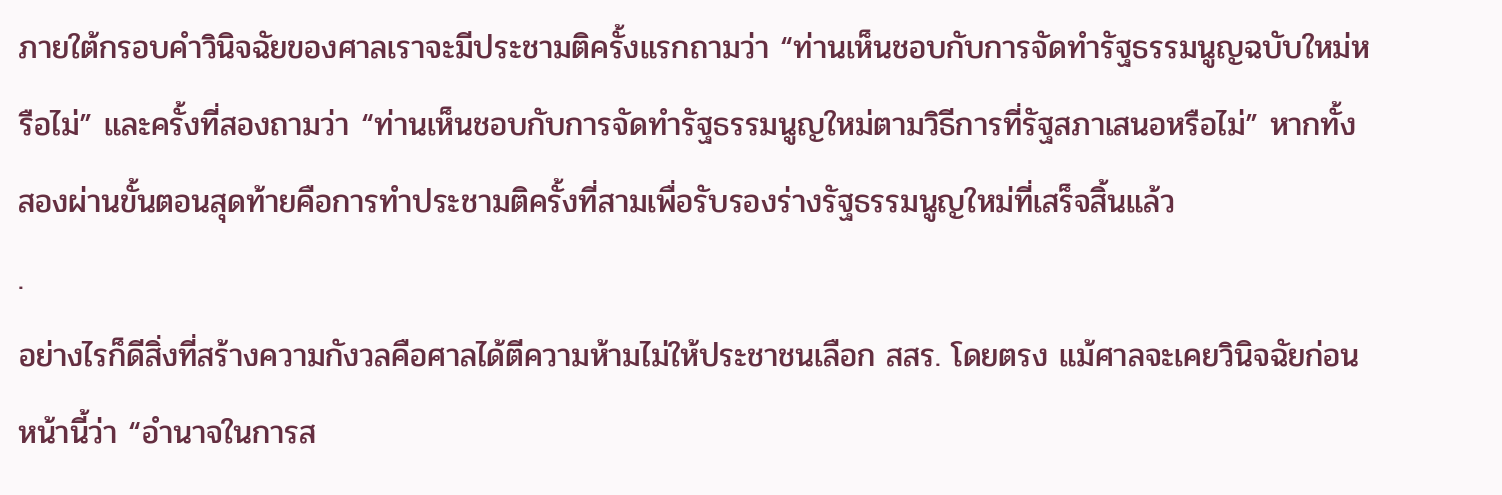ภายใต้กรอบคำวินิจฉัยของศาลเราจะมีประชามติครั้งแรกถามว่า “ท่านเห็นชอบกับการจัดทำรัฐธรรมนูญฉบับใหม่หรือไม่” และครั้งที่สองถามว่า “ท่านเห็นชอบกับการจัดทำรัฐธรรมนูญใหม่ตามวิธีการที่รัฐสภาเสนอหรือไม่” หากทั้งสองผ่านขั้นตอนสุดท้ายคือการทำประชามติครั้งที่สามเพื่อรับรองร่างรัฐธรรมนูญใหม่ที่เสร็จสิ้นแล้ว
.
อย่างไรก็ดีสิ่งที่สร้างความกังวลคือศาลได้ตีความห้ามไม่ให้ประชาชนเลือก สสร. โดยตรง แม้ศาลจะเคยวินิจฉัยก่อนหน้านี้ว่า “อำนาจในการส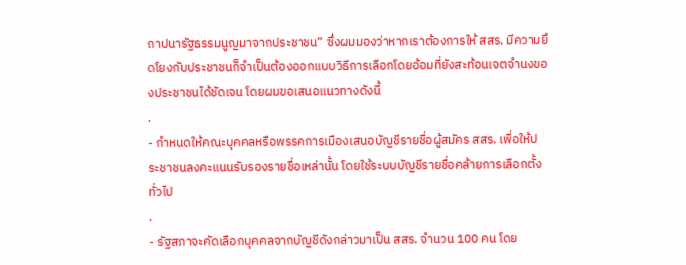ถาปนารัฐธรรมนูญมาจากประชาชน” ซึ่งผมมองว่าหากเราต้องการให้ สสร. มีความยึดโยงกับประชาชนก็จำเป็นต้องออกแบบวิธีการเลือกโดยอ้อมที่ยังสะท้อนเจตจำนงของประชาชนได้ชัดเจน โดยผมขอเสนอแนวทางดังนี้
.
- กำหนดให้คณะบุคคลหรือพรรคการเมืองเสนอบัญชีรายชื่อผู้สมัคร สสร. เพื่อให้ประชาชนลงคะแนนรับรองรายชื่อเหล่านั้น โดยใช้ระบบบัญชีรายชื่อคล้ายการเลือกตั้งทั่วไป
.
- รัฐสภาจะคัดเลือกบุคคลจากบัญชีดังกล่าวมาเป็น สสร. จำนวน 100 คน โดย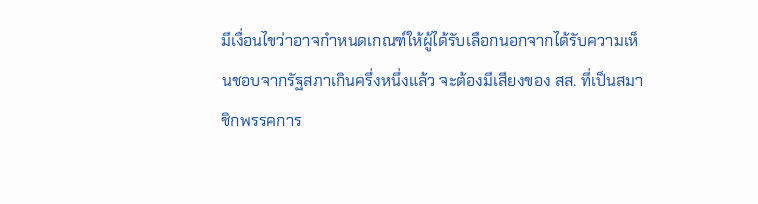มีเงื่อนไขว่าอาจกำหนดเกณฑ์ให้ผู้ได้รับเลือกนอกจากได้รับความเห็นชอบจากรัฐสภาเกินครึ่งหนึ่งแล้ว จะต้องมีเสียงของ สส. ที่เป็นสมาชิกพรรคการ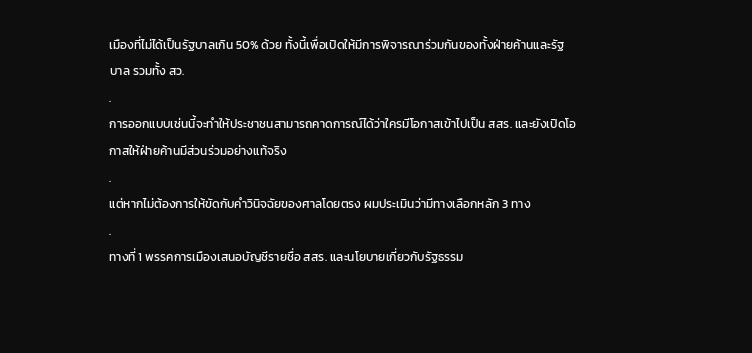เมืองที่ไม่ได้เป็นรัฐบาลเกิน 50% ด้วย ทั้งนี้เพื่อเปิดให้มีการพิจารณาร่วมกันของทั้งฝ่ายค้านและรัฐบาล รวมทั้ง สว.
.
การออกแบบเช่นนี้จะทำให้ประชาชนสามารถคาดการณ์ได้ว่าใครมีโอกาสเข้าไปเป็น สสร. และยังเปิดโอกาสให้ฝ่ายค้านมีส่วนร่วมอย่างแท้จริง
.
แต่หากไม่ต้องการให้ขัดกับคำวินิจฉัยของศาลโดยตรง ผมประเมินว่ามีทางเลือกหลัก 3 ทาง
.
ทางที่ 1 พรรคการเมืองเสนอบัญชีรายชื่อ สสร. และนโยบายเกี่ยวกับรัฐธรรม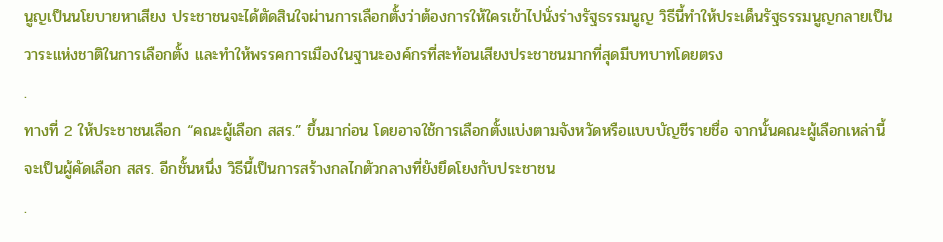นูญเป็นนโยบายหาเสียง ประชาชนจะได้ตัดสินใจผ่านการเลือกตั้งว่าต้องการให้ใครเข้าไปนั่งร่างรัฐธรรมนูญ วิธีนี้ทำให้ประเด็นรัฐธรรมนูญกลายเป็นวาระแห่งชาติในการเลือกตั้ง และทำให้พรรคการเมืองในฐานะองค์กรที่สะท้อนเสียงประชาชนมากที่สุดมีบทบาทโดยตรง
.
ทางที่ 2 ให้ประชาชนเลือก “คณะผู้เลือก สสร.” ขึ้นมาก่อน โดยอาจใช้การเลือกตั้งแบ่งตามจังหวัดหรือแบบบัญชีรายชื่อ จากนั้นคณะผู้เลือกเหล่านี้จะเป็นผู้คัดเลือก สสร. อีกชั้นหนึ่ง วิธีนี้เป็นการสร้างกลไกตัวกลางที่ยังยึดโยงกับประชาชน
.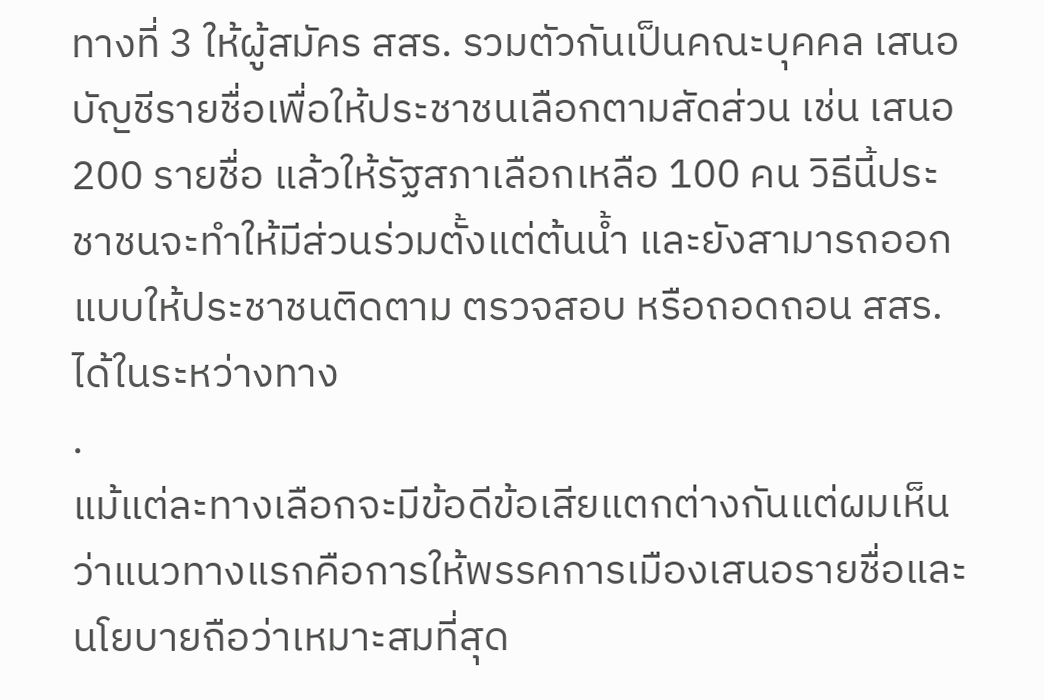ทางที่ 3 ให้ผู้สมัคร สสร. รวมตัวกันเป็นคณะบุคคล เสนอบัญชีรายชื่อเพื่อให้ประชาชนเลือกตามสัดส่วน เช่น เสนอ 200 รายชื่อ แล้วให้รัฐสภาเลือกเหลือ 100 คน วิธีนี้ประชาชนจะทำให้มีส่วนร่วมตั้งแต่ต้นน้ำ และยังสามารถออกแบบให้ประชาชนติดตาม ตรวจสอบ หรือถอดถอน สสร. ได้ในระหว่างทาง
.
แม้แต่ละทางเลือกจะมีข้อดีข้อเสียแตกต่างกันแต่ผมเห็นว่าแนวทางแรกคือการให้พรรคการเมืองเสนอรายชื่อและนโยบายถือว่าเหมาะสมที่สุด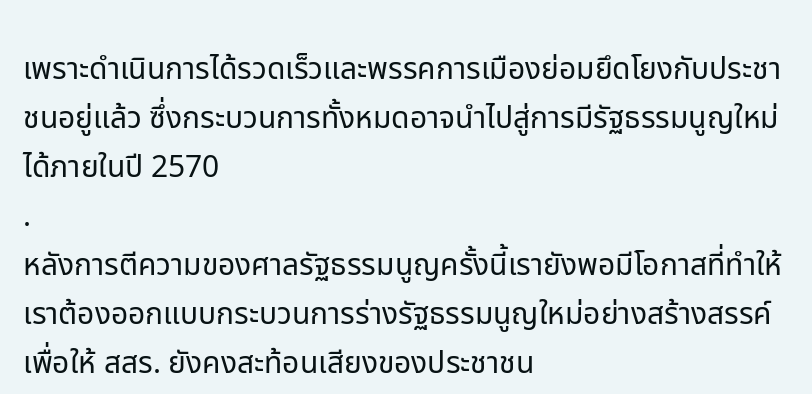เพราะดำเนินการได้รวดเร็วและพรรคการเมืองย่อมยึดโยงกับประชาชนอยู่แล้ว ซึ่งกระบวนการทั้งหมดอาจนำไปสู่การมีรัฐธรรมนูญใหม่ได้ภายในปี 2570
.
หลังการตีความของศาลรัฐธรรมนูญครั้งนี้เรายังพอมีโอกาสที่ทำให้เราต้องออกแบบกระบวนการร่างรัฐธรรมนูญใหม่อย่างสร้างสรรค์ เพื่อให้ สสร. ยังคงสะท้อนเสียงของประชาชน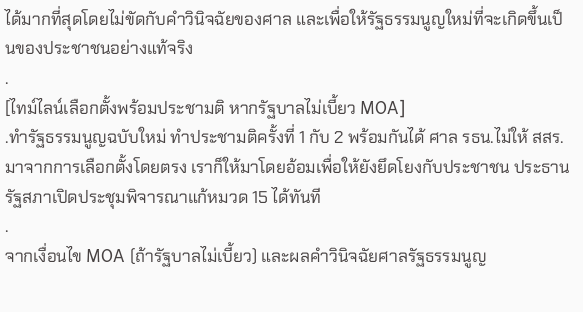ได้มากที่สุดโดยไม่ขัดกับคำวินิจฉัยของศาล และเพื่อให้รัฐธรรมนูญใหม่ที่จะเกิดขึ้นเป็นของประชาชนอย่างแท้จริง
.
[ไทม์ไลน์เลือกตั้งพร้อมประชามติ หากรัฐบาลไม่เบี้ยว MOA]
.ทำรัฐธรรมนูญฉบับใหม่ ทำประชามติครั้งที่ 1 กับ 2 พร้อมกันได้ ศาล รธน.ไม่ให้ สสร.มาจากการเลือกตั้งโดยตรง เราก็ให้มาโดยอ้อมเพื่อให้ยังยึดโยงกับประชาชน ประธานรัฐสภาเปิดประชุมพิจารณาแก้หมวด 15 ได้ทันที
.
จากเงื่อนไข MOA (ถ้ารัฐบาลไม่เบี้ยว) และผลคำวินิจฉัยศาลรัฐธรรมนูญ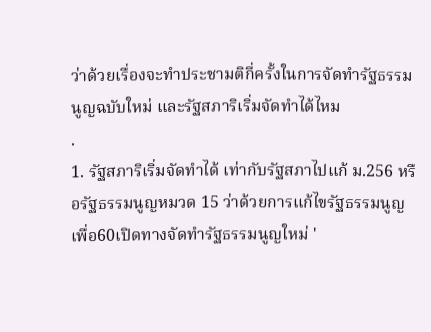ว่าด้วยเรื่องจะทำประชามติกี่ครั้งในการจัดทำรัฐธรรมนูญฉบับใหม่ และรัฐสภาริเริ่มจัดทำได้ไหม
.
1. รัฐสภาริเริ่มจัดทำได้ เท่ากับรัฐสภาไปแก้ ม.256 หรือรัฐธรรมนูญหมวด 15 ว่าด้วยการแก้ไขรัฐธรรมนูญเพื่อ60เปิดทางจัดทำรัฐธรรมนูญใหม่ '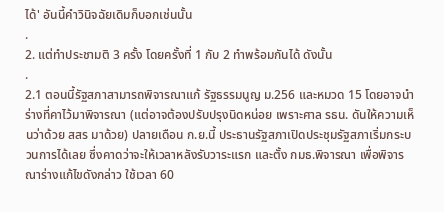ได้' อันนี้คำวินิจฉัยเดิมก็บอกเช่นนั้น
.
2. แต่ทำประชามติ 3 ครั้ง โดยครั้งที่ 1 กับ 2 ทำพร้อมกันได้ ดังนั้น
.
2.1 ตอนนี้รัฐสภาสามารถพิจารณาแก้ รัฐธรรมนูญ ม.256 และหมวด 15 โดยอาจนำร่างที่คาไว้มาพิจารณา (แต่อาจต้องปรับปรุงนิดหน่อย เพราะศาล รธน. ดันให้ความเห็นว่าด้วย สสร มาด้วย) ปลายเดือน ก.ย.นี้ ประธานรัฐสภาเปิดประชุมรัฐสภาเริ่มกระบวนการได้เลย ซึ่งคาดว่าจะให้เวลาหลังรับวาระแรก และตั้ง กมธ.พิจารณา เพื่อพิจารณาร่างแก้ไขดังกล่าว ใช้เวลา 60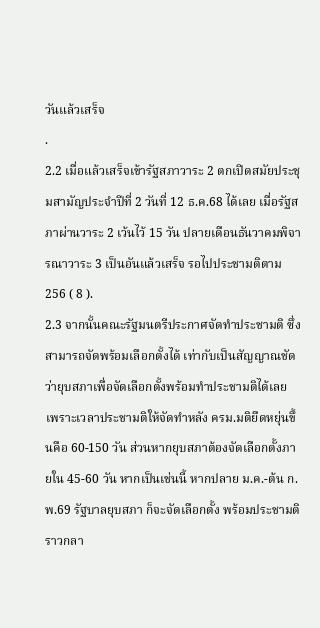วันแล้วเสร็จ
.
2.2 เมื่อแล้วเสร็จเข้ารัฐสภาวาระ 2 ตกเปิดสมัยประชุมสามัญประจำปีที่ 2 วันที่ 12 ธ.ค.68 ได้เลย เมื่อรัฐสภาผ่านวาระ 2 เว้นไว้ 15 วัน ปลายเดือนธันวาคมพิจารณาวาระ 3 เป็นอันแล้วเสร็จ รอไปประชามติตาม 256 ( 8 ).
2.3 จากนั้นคณะรัฐมนตรีประกาศจัดทำประชามติ ซึ่งสามารถจัดพร้อมเลือกตั้งได้ เท่ากับเป็นสัญญาณชัดว่ายุบสภาเพื่อจัดเลือกตั้งพร้อมทำประชามติได้เลย เพราะเวลาประชามติให้จัดทำหลัง ครม.มติยืดหยุ่นขึ้นคือ 60-150 วัน ส่วนหากยุบสภาต้องจัดเลือกตั้งภายใน 45-60 วัน หากเป็นเช่นนี้ หากปลาย ม.ค.-ต้น ก.พ.69 รัฐบาลยุบสภา ก็จะจัดเลือกตั้ง พร้อมประชามติราวกลา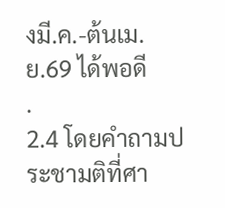งมี.ค.-ต้นเม.ย.69 ได้พอดี
.
2.4 โดยคำถามประชามติที่ศา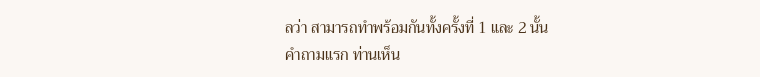ลว่า สามารถทำพร้อมกันทั้งครั้งที่ 1 และ 2 นั้น
คำถามแรก ท่านเห็น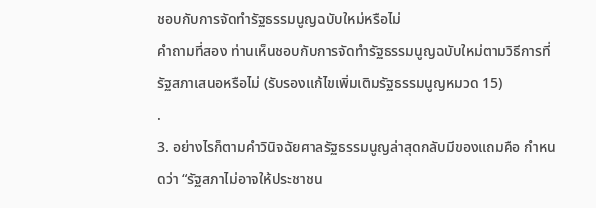ชอบกับการจัดทำรัฐธรรมนูญฉบับใหม่หรือไม่
คำถามที่สอง ท่านเห็นชอบกับการจัดทำรัฐธรรมนูญฉบับใหม่ตามวิธีการที่รัฐสภาเสนอหรือไม่ (รับรองแก้ไขเพิ่มเติมรัฐธรรมนูญหมวด 15)
.
3. อย่างไรก็ตามคำวินิจฉัยศาลรัฐธรรมนูญล่าสุดกลับมีของแถมคือ กำหนดว่า “รัฐสภาไม่อาจให้ประชาชน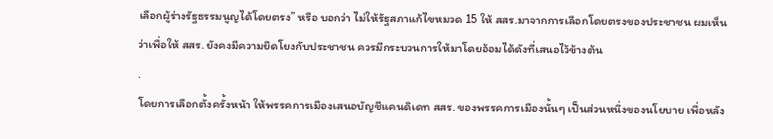เลือกผู้ร่างรัฐธรรมนูญได้โดยตรง” หรือ บอกว่า ไม่ให้รัฐสภาแก้ไขหมวด 15 ให้ สสร.มาจากการเลือกโดยตรงของประชาชน ผมเห็นว่าเพื่อให้ สสร. ยังคงมีความยึดโยงกับประชาชน ควรมีกระบวนการให้มาโดยอ้อมได้ดังที่เสนอไว้ข้างต้น
.
โดยการเลือกตั้งครั้งหน้า ให้พรรคการเมืองเสนอบัญชีแคนดิเดท สสร. ของพรรคการเมืองนั้นๆ เป็นส่วนหนึ่งของนโยบาย เพื่อหลัง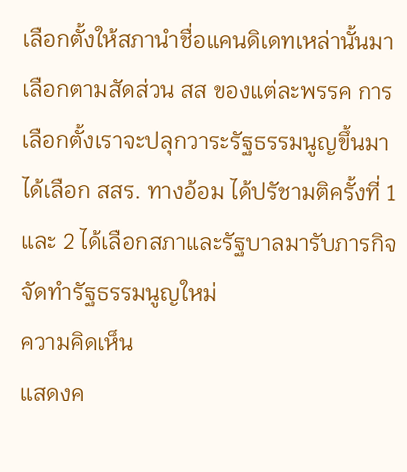เลือกตั้งให้สภานำชื่อแคนดิเดทเหล่านั้นมาเลือกตามสัดส่วน สส ของแต่ละพรรค การเลือกตั้งเราจะปลุกวาระรัฐธรรมนูญขึ้นมา ได้เลือก สสร. ทางอ้อม ได้ปรัชามติครั้งที่ 1 และ 2 ได้เลือกสภาและรัฐบาลมารับภารกิจจัดทำรัฐธรรมนูญใหม่
ความคิดเห็น
แสดงค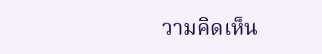วามคิดเห็น